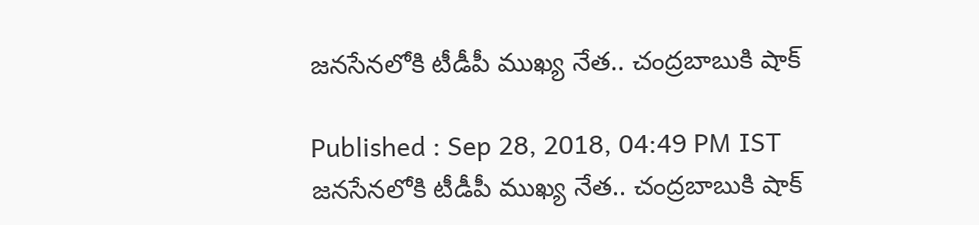జనసేనలోకి టీడీపీ ముఖ్య నేత.. చంద్రబాబుకి షాక్

Published : Sep 28, 2018, 04:49 PM IST
జనసేనలోకి టీడీపీ ముఖ్య నేత.. చంద్రబాబుకి షాక్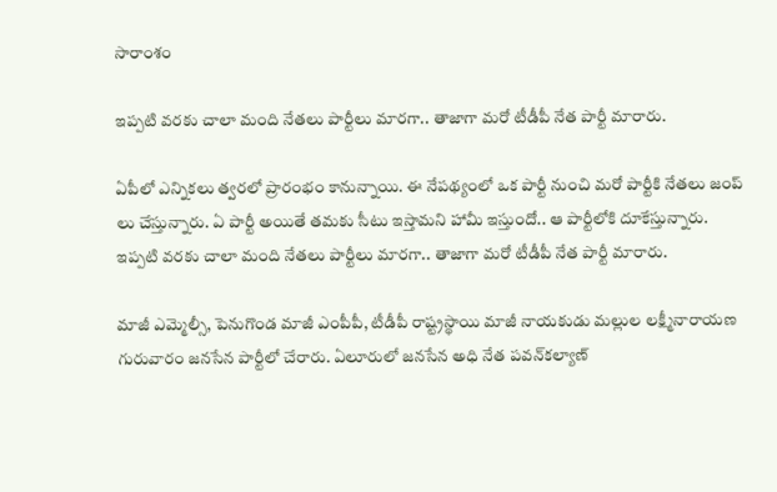సారాంశం

ఇప్పటి వరకు చాలా మంది నేతలు పార్టీలు మారగా.. తాజాగా మరో టీడీపీ నేత పార్టీ మారారు.

ఏపీలో ఎన్నికలు త్వరలో ప్రారంభం కానున్నాయి. ఈ నేపథ్యంలో ఒక పార్టీ నుంచి మరో పార్టీకి నేతలు జంప్ లు చేస్తున్నారు. ఏ పార్టీ అయితే తమకు సీటు ఇస్తామని హామీ ఇస్తుందో.. ఆ పార్టీలోకి దూకేస్తున్నారు.  ఇప్పటి వరకు చాలా మంది నేతలు పార్టీలు మారగా.. తాజాగా మరో టీడీపీ నేత పార్టీ మారారు.

మాజీ ఎమ్మెల్సీ, పెనుగొండ మాజీ ఎంపీపీ, టీడీపీ రాష్ట్రస్థాయి మాజీ నాయకుడు మల్లుల లక్ష్మీనారాయణ గురువారం జనసేన పార్టీలో చేరారు. ఏలూరులో జనసేన అధి నేత పవన్‌కల్యాణ్‌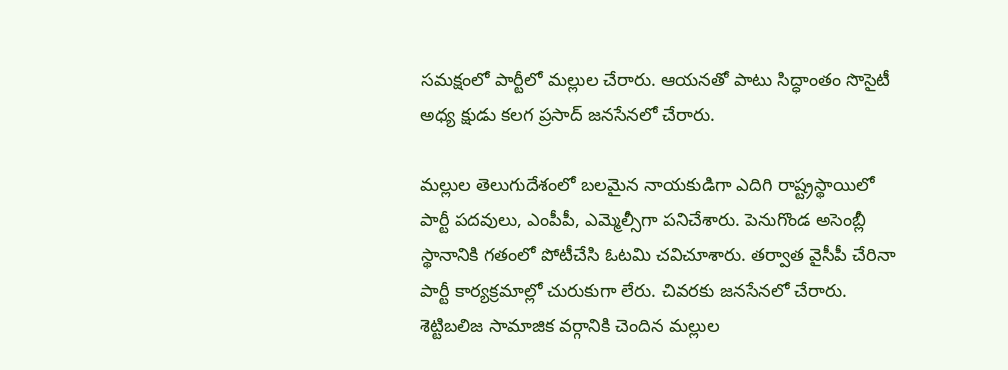సమక్షంలో పార్టీలో మల్లుల చేరారు. ఆయనతో పాటు సిద్ధాంతం సొసైటీ అధ్య క్షుడు కలగ ప్రసాద్‌ జనసేనలో చేరారు.

మల్లుల తెలుగుదేశంలో బలమైన నాయకుడిగా ఎదిగి రాష్ట్రస్థాయిలో పార్టీ పదవులు, ఎంపీపీ, ఎమ్మెల్సీగా పనిచేశారు. పెనుగొండ అసెంబ్లీ స్థానానికి గతంలో పోటీచేసి ఓటమి చవిచూశారు. తర్వాత వైసీపీ చేరినా పార్టీ కార్యక్రమాల్లో చురుకుగా లేరు. చివరకు జనసేనలో చేరారు. శెట్టిబలిజ సామాజిక వర్గానికి చెందిన మల్లుల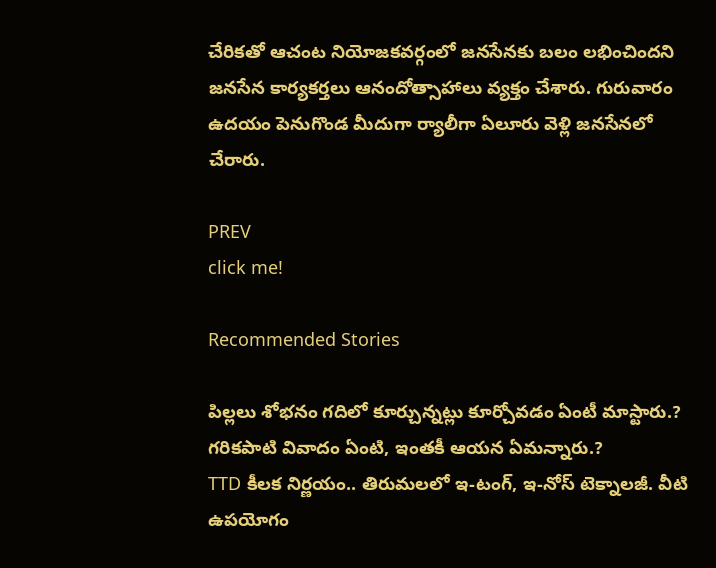చేరికతో ఆచంట నియోజకవర్గంలో జనసేనకు బలం లభించిందని జనసేన కార్యకర్తలు ఆనందోత్సాహాలు వ్యక్తం చేశారు. గురువారం ఉదయం పెనుగొండ మీదుగా ర్యాలీగా ఏలూరు వెళ్లి జనసేనలో చేరారు.

PREV
click me!

Recommended Stories

పిల్ల‌లు శోభ‌నం గ‌దిలో కూర్చున్న‌ట్లు కూర్చోవ‌డం ఏంటీ మాస్టారు.? గ‌రిక‌పాటి వివాదం ఏంటి, ఇంత‌కీ ఆయ‌న ఏమ‌న్నారు.?
TTD కీల‌క నిర్ణ‌యం.. తిరుమ‌ల‌లో ఇ-టంగ్, ఇ-నోస్ టెక్నాల‌జీ. వీటి ఉప‌యోగం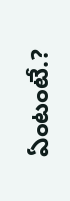ఏంటంటే.?